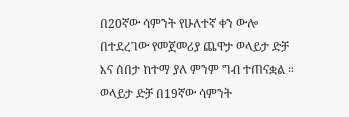በ20ኛው ሳምንት የሁለተኛ ቀን ውሎ በተደረገው የመጀመሪያ ጨዋታ ወላይታ ድቻ እና ሰበታ ከተማ ያለ ምንም ግብ ተጠናቋል ።
ወላይታ ድቻ በ19ኛው ሳምንት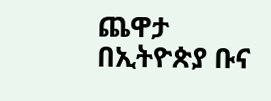ጨዋታ በኢትዮጵያ ቡና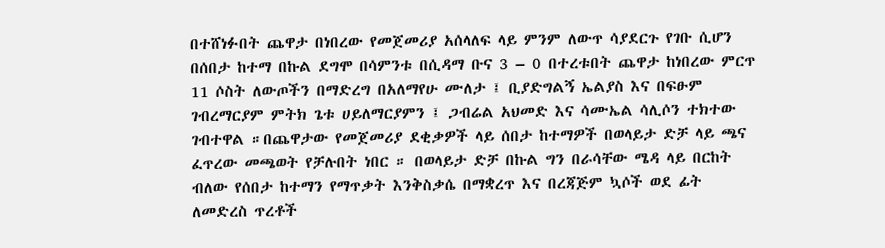በተሸነፉበት ጨዋታ በነበረው የመጀመሪያ አሰላለፍ ላይ ምንም ለውጥ ሳያደርጉ የገቡ ሲሆን በሰበታ ከተማ በኩል ደግሞ በሳምንቱ በሲዳማ ቡና 3 – 0 በተረቱበት ጨዋታ ከነበረው ምርጥ 11 ሶስት ለውጦችን በማድረግ በአለማየሁ ሙለታ ፤ ቢያድግልኝ ኤልያስ እና በፍፁም ገብረማርያም ምትክ ጌቱ ሀይለማርያምን ፤ ጋብሬል አህመድ እና ሳሙኤል ሳሊሶን ተክተው ገብተዋል ።በጨዋታው የመጀመሪያ ደቂቃዎች ላይ ሰበታ ከተማዎች በወላይታ ድቻ ላይ ጫና ፈጥረው መጫወት የቻሉበት ነበር ። በወላይታ ድቻ በኩል ግን በራሳቸው ሜዳ ላይ በርከት ብለው የሰበታ ከተማን የማጥቃት እንቅስቃሴ በማቋረጥ እና በረጃጅም ኳሶች ወደ ፊት ለመድረስ ጥረቶች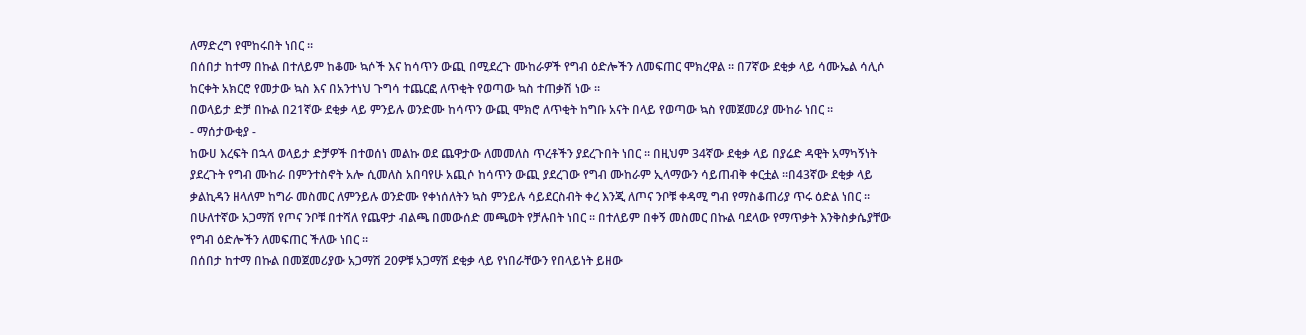ለማድረግ የሞከሩበት ነበር ።
በሰበታ ከተማ በኩል በተለይም ከቆሙ ኳሶች እና ከሳጥን ውጪ በሚደረጉ ሙከራዎች የግብ ዕድሎችን ለመፍጠር ሞክረዋል ። በ7ኛው ደቂቃ ላይ ሳሙኤል ሳሊሶ ከርቀት አክርሮ የመታው ኳስ እና በአንተነህ ጉግሳ ተጨርፎ ለጥቂት የወጣው ኳስ ተጠቃሽ ነው ።
በወላይታ ድቻ በኩል በ21ኛው ደቂቃ ላይ ምንይሉ ወንድሙ ከሳጥን ውጪ ሞክሮ ለጥቂት ከግቡ አናት በላይ የወጣው ኳስ የመጀመሪያ ሙከራ ነበር ።
- ማሰታውቂያ -
ከውሀ እረፍት በኋላ ወላይታ ድቻዎች በተወሰነ መልኩ ወደ ጨዋታው ለመመለስ ጥረቶችን ያደረጉበት ነበር ። በዚህም 34ኛው ደቂቃ ላይ በያሬድ ዳዊት አማካኝነት ያደረጉት የግብ ሙከራ በምንተስኖት አሎ ሲመለስ አበባየሁ አጪሶ ከሳጥን ውጪ ያደረገው የግብ ሙከራም ኢላማውን ሳይጠብቅ ቀርቷል ።በ43ኛው ደቂቃ ላይ ቃልኪዳን ዘላለም ከግራ መስመር ለምንይሉ ወንድሙ የቀነሰለትን ኳስ ምንይሉ ሳይደርስብት ቀረ እንጂ ለጦና ንቦቹ ቀዳሚ ግብ የማስቆጠሪያ ጥሩ ዕድል ነበር ።
በሁለተኛው አጋማሽ የጦና ንቦቹ በተሻለ የጨዋታ ብልጫ በመውሰድ መጫወት የቻሉበት ነበር ። በተለይም በቀኝ መስመር በኩል ባደላው የማጥቃት እንቅስቃሴያቸው የግብ ዕድሎችን ለመፍጠር ችለው ነበር ።
በሰበታ ከተማ በኩል በመጀመሪያው አጋማሽ 20ዎቹ አጋማሽ ደቂቃ ላይ የነበራቸውን የበላይነት ይዘው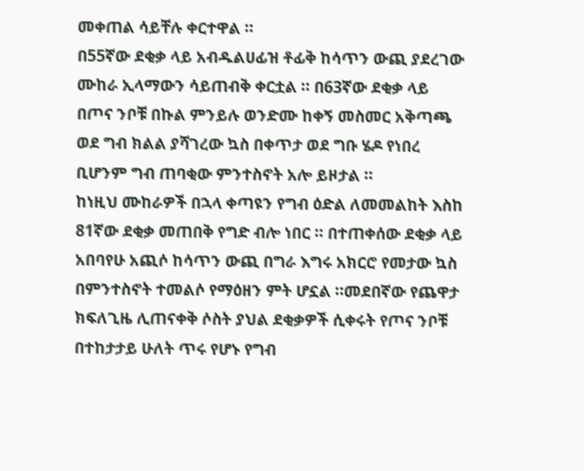መቀጠል ሳይቸሉ ቀርተዋል ።
በ55ኛው ደቂቃ ላይ አብዱልሀፊዝ ቶፊቅ ከሳጥን ውጪ ያደረገው ሙከራ ኢላማውን ሳይጠብቅ ቀርቷል ። በ63ኛው ደቂቃ ላይ በጦና ንቦቹ በኩል ምንይሉ ወንድሙ ከቀኝ መስመር አቅጣጫ ወደ ግብ ክልል ያሻገረው ኳስ በቀጥታ ወደ ግቡ ሄዶ የነበረ ቢሆንም ግብ ጠባቂው ምንተስኖት አሎ ይዞታል ።
ከነዚህ ሙከራዎች በኋላ ቀጣዩን የግብ ዕድል ለመመልከት እስከ 81ኛው ደቂቃ መጠበቅ የግድ ብሎ ነበር ። በተጠቀሰው ደቂቃ ላይ አበባየሁ አጪሶ ከሳጥን ውጪ በግራ እግሩ አክርሮ የመታው ኳስ በምንተስኖት ተመልሶ የማዕዘን ምት ሆኗል ።መደበኛው የጨዋታ ክፍለጊዜ ሊጠናቀቅ ሶስት ያህል ደቂቃዎች ሲቀሩት የጦና ንቦቹ በተከታታይ ሁለት ጥሩ የሆኑ የግብ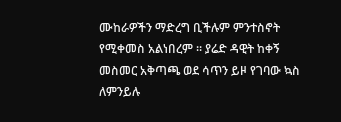ሙከራዎችን ማድረግ ቢችሉም ምንተስኖት የሚቀመስ አልነበረም ። ያሬድ ዳዊት ከቀኝ መስመር አቅጣጫ ወደ ሳጥን ይዞ የገባው ኳስ ለምንይሉ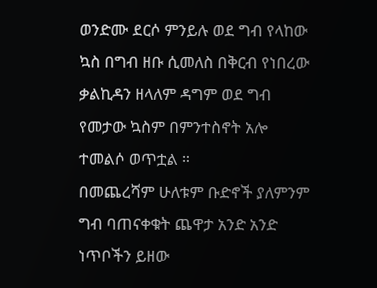ወንድሙ ደርሶ ምንይሉ ወደ ግብ የላከው ኳስ በግብ ዘቡ ሲመለስ በቅርብ የነበረው ቃልኪዳን ዘላለም ዳግም ወደ ግብ የመታው ኳስም በምንተስኖት አሎ ተመልሶ ወጥቷል ።
በመጨረሻም ሁለቱም ቡድኖች ያለምንም ግብ ባጠናቀቁት ጨዋታ አንድ አንድ ነጥቦችን ይዘው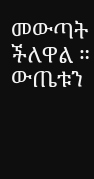መውጣት ችለዋል ።
ውጤቱን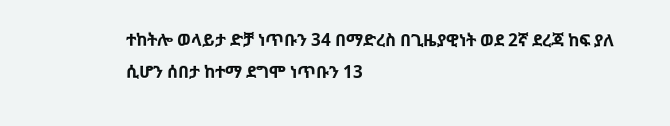ተከትሎ ወላይታ ድቻ ነጥቡን 34 በማድረስ በጊዜያዊነት ወደ 2ኛ ደረጃ ከፍ ያለ ሲሆን ሰበታ ከተማ ደግሞ ነጥቡን 13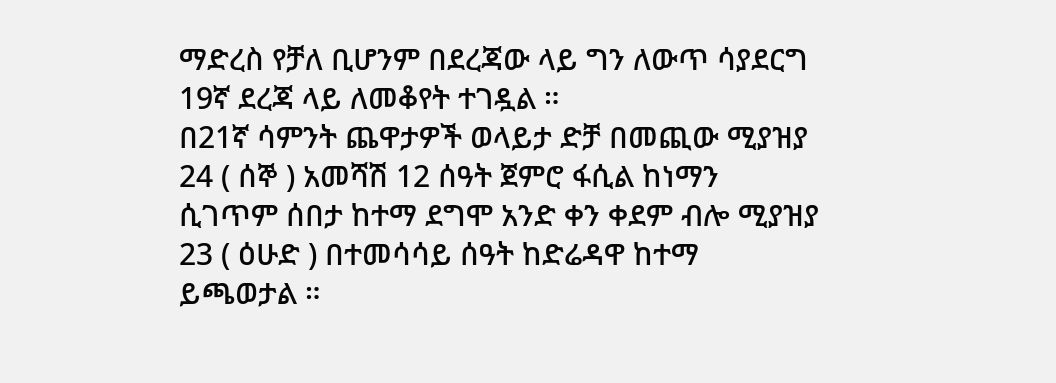ማድረስ የቻለ ቢሆንም በደረጃው ላይ ግን ለውጥ ሳያደርግ 19ኛ ደረጃ ላይ ለመቆየት ተገዷል ።
በ21ኛ ሳምንት ጨዋታዎች ወላይታ ድቻ በመጪው ሚያዝያ 24 ( ሰኞ ) አመሻሽ 12 ሰዓት ጀምሮ ፋሲል ከነማን ሲገጥም ሰበታ ከተማ ደግሞ አንድ ቀን ቀደም ብሎ ሚያዝያ 23 ( ዕሁድ ) በተመሳሳይ ሰዓት ከድሬዳዋ ከተማ ይጫወታል ።